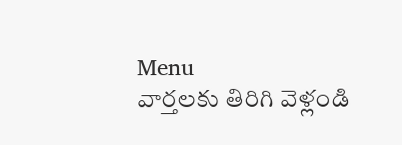Menu
వార్తలకు తిరిగి వెళ్లండి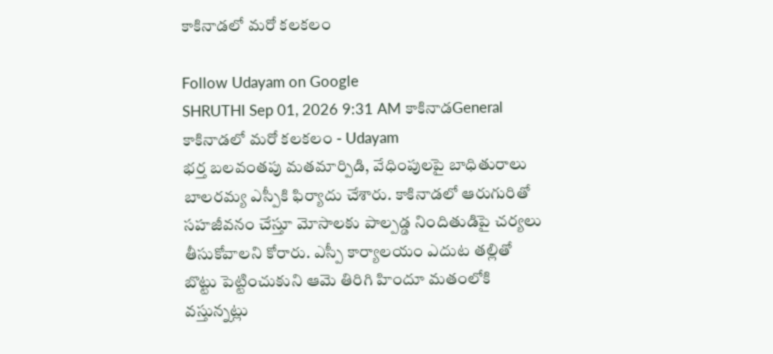కాకినాడలో మరో కలకలం

Follow Udayam on Google
SHRUTHI Sep 01, 2026 9:31 AM కాకినాడGeneral
కాకినాడలో మరో కలకలం - Udayam
భర్త బలవంతపు మతమార్పిడి, వేధింపులపై బాధితురాలు బాలరమ్య ఎస్పీకి ఫిర్యాదు చేశారు. కాకినాడలో ఆరుగురితో సహజీవనం చేస్తూ మోసాలకు పాల్పడ్డ నిందితుడిపై చర్యలు తీసుకోవాలని కోరారు. ఎస్పీ కార్యాలయం ఎదుట తల్లితో బొట్టు పెట్టించుకుని ఆమె తిరిగి హిందూ మతంలోకి వస్తున్నట్లు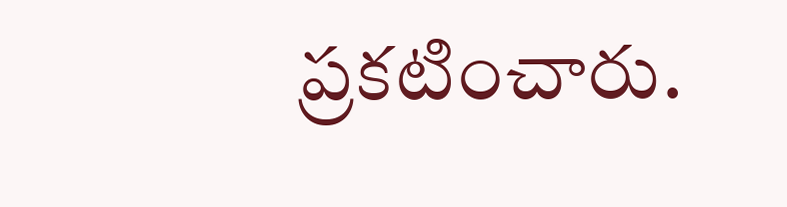ప్రకటించారు.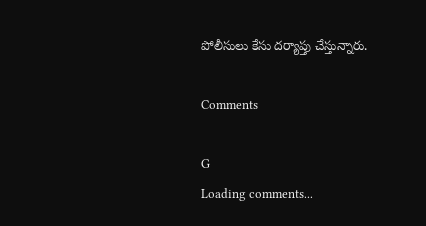పోలీసులు కేసు దర్యాప్తు చేస్తున్నారు.

Comments

G
Loading comments...